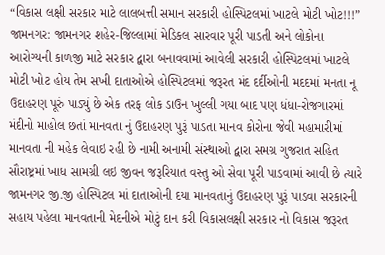“વિકાસ લક્ષી સરકાર માટે લાલબત્તી સમાન સરકારી હોસ્પિટલમાં ખાટલે મોટી ખોટ!!!” જામનગર: જામનગર શહેર-જિલ્લામાં મેડિકલ સારવાર પૂરી પાડતી અને લોકોના આરોગ્યની કાળજી માટે સરકાર દ્વારા બનાવવામાં આવેલી સરકારી હોસ્પિટલમાં ખાટલે મોટી ખોટ હોય તેમ સખી દાતાઓએ હોસ્પિટલમાં જરૂરત મંદ દર્દીઓની મદદમાં મનતા નૂ ઉદાહરણ પૂરું પાડ્યું છે એક તરફ લોક ડાઉન ખુલ્લી ગયા બાદ પણ ધંધા-રોજગારમાં મંદીનો માહોલ છતાં માનવતા નું ઉદાહરણ પુરૂં પાડતા માનવ કોરોના જેવી મહામારીમાં માનવતા ની મહેક લેવાઇ રહી છે નામી અનામી સંસ્થાઓ દ્વારા સમગ્ર ગુજરાત સહિત સૌરાષ્ટ્રમાં ખાધ સામગ્રી લઇ જીવન જરૂરિયાત વસ્તુ ઓ સેવા પૂરી પાડવામાં આવી છે ત્યારે જામનગર જી.જી હોસ્પિટલ માં દાતાઓની દયા માનવતાનું ઉદાહરણ પુરૂં પાડવા સરકારની સહાય પહેલા માનવતાની મેદનીએ મોટું દાન કરી વિકાસલક્ષી સરકાર નો વિકાસ જરૂરત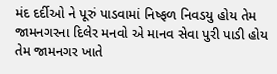મંદ દર્દીઓ ને પૂરું પાડવામાં નિષ્ફળ નિવડયુ હોય તેમ જામનગરના દિલેર મનવો એ માનવ સેવા પુરી પાડી હોય તેમ જામનગર ખાતે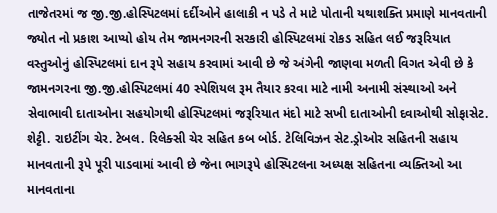તાજેતરમાં જ જી.જી.હોસ્પિટલમાં દર્દીઓને હાલાકી ન પડે તે માટે પોતાની યથાશક્તિ પ્રમાણે માનવતાની જ્યોત નો પ્રકાશ આપ્યો હોય તેમ જામનગરની સરકારી હોસ્પિટલમાં રોકડ સહિત લઈ જરૂરિયાત વસ્તુઓનું હોસ્પિટલમાં દાન રૂપે સહાય કરવામાં આવી છે જે અંગેની જાણવા મળતી વિગત એવી છે કે જામનગરના જી.જી.હોસ્પિટલમાં 40 સ્પેશિયલ રૂમ તૈયાર કરવા માટે નામી અનામી સંસ્થાઓ અને સેવાભાવી દાતાઓના સહયોગથી હોસ્પિટલમાં જરૂરિયાત મંદો માટે સખી દાતાઓની દવાઓથી સોફાસેટ. શેટ્ટી. રાઇટીંગ ચેર. ટેબલ. રિલેક્સી ચેર સહિત કબ બોર્ડ. ટેલિવિઝન સેટ.ડ્રોઓર સહિતની સહાય માનવતાની રૂપે પૂરી પાડવામાં આવી છે જેના ભાગરૂપે હોસ્પિટલના અધ્યક્ષ સહિતના વ્યક્તિઓ આ માનવતાના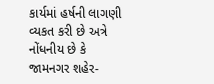કાર્યમાં હર્ષની લાગણી વ્યકત કરી છે અત્રે નોંધનીય છે કે જામનગર શહેર-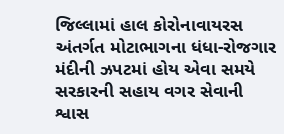જિલ્લામાં હાલ કોરોનાવાયરસ અંતર્ગત મોટાભાગના ધંધા-રોજગાર મંદીની ઝપટમાં હોય એવા સમયે સરકારની સહાય વગર સેવાની શ્વાસ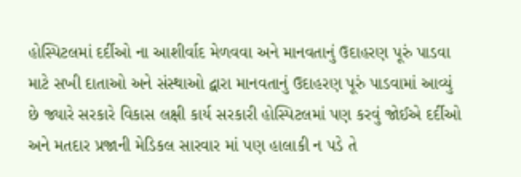હોસ્પિટલમાં દર્દીઓ ના આશીર્વાદ મેળવવા અને માનવતાનું ઉદાહરણ પૂરું પાડવા માટે સખી દાતાઓ અને સંસ્થાઓ દ્વારા માનવતાનું ઉદાહરણ પૂરું પાડવામાં આવ્યું છે જ્યારે સરકારે વિકાસ લક્ષી કાર્ય સરકારી હોસ્પિટલમાં પણ કરવું જોઈએ દર્દીઓ અને મતદાર પ્રજાની મેડિકલ સારવાર માં પણ હાલાકી ન પડે તે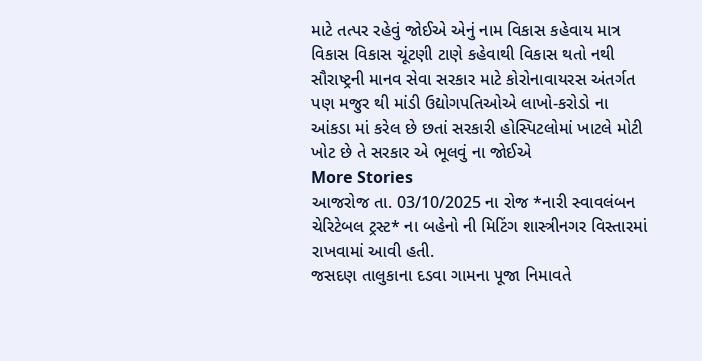માટે તત્પર રહેવું જોઈએ એનું નામ વિકાસ કહેવાય માત્ર વિકાસ વિકાસ ચૂંટણી ટાણે કહેવાથી વિકાસ થતો નથી સૌરાષ્ટ્રની માનવ સેવા સરકાર માટે કોરોનાવાયરસ અંતર્ગત પણ મજુર થી માંડી ઉદ્યોગપતિઓએ લાખો-કરોડો ના આંકડા માં કરેલ છે છતાં સરકારી હોસ્પિટલોમાં ખાટલે મોટી ખોટ છે તે સરકાર એ ભૂલવું ના જોઈએ
More Stories
આજરોજ તા. 03/10/2025 ના રોજ *નારી સ્વાવલંબન ચેરિટેબલ ટ્રસ્ટ* ના બહેનો ની મિટિંગ શાસ્ત્રીનગર વિસ્તારમાં રાખવામાં આવી હતી.
જસદણ તાલુકાના દડવા ગામના પૂજા નિમાવતે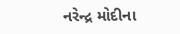નરેન્દ્ર મોદીના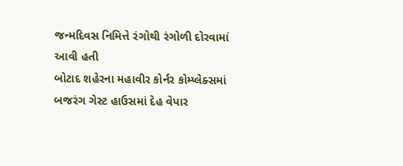જન્મદિવસ નિમિત્તે રંગોથી રંગોળી દોરવામાં આવી હતી
બોટાદ શહેરના મહાવીર કોર્નર કોમ્પ્લેક્સમાં બજરંગ ગેસ્ટ હાઉસમાં દેહ વેપાર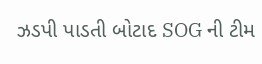ઝડપી પાડતી બોટાદ SOG ની ટીમ